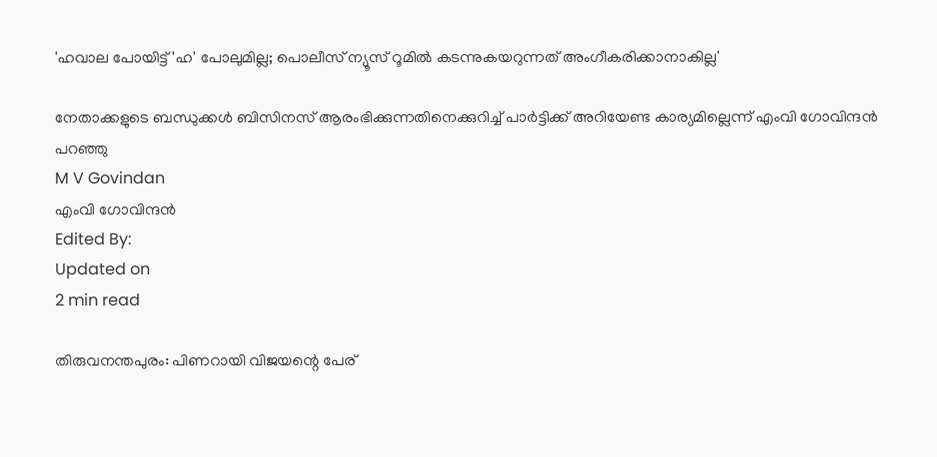'ഹവാല പോയിട്ട് 'ഹ' പോലുമില്ല; പൊലീസ് ന്യൂസ് റൂമില്‍ കടന്നുകയറുന്നത് അംഗീകരിക്കാനാകില്ല'

നേതാക്കളുടെ ബന്ധുക്കള്‍ ബിസിനസ് ആരംഭിക്കുന്നതിനെക്കുറിച്ച് പാര്‍ട്ടിക്ക് അറിയേണ്ട കാര്യമില്ലെന്ന് എംവി ഗോവിന്ദൻ പറഞ്ഞു
M V Govindan
എംവി ഗോവിന്ദൻ
Edited By:
Updated on
2 min read

തിരുവനന്തപുരം: പിണറായി വിജയന്റെ പേര്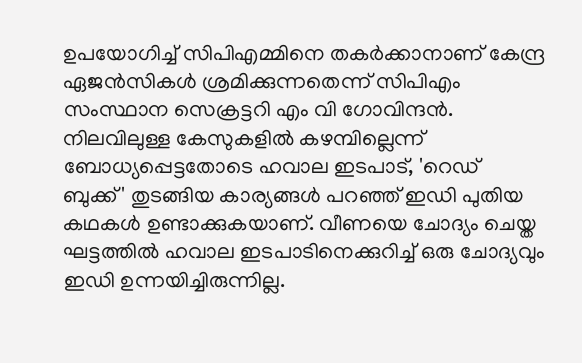ഉപയോഗിച്ച് സിപിഎമ്മിനെ തകര്‍ക്കാനാണ് കേന്ദ്ര ഏജന്‍സികള്‍ ശ്രമിക്കുന്നതെന്ന് സിപിഎം സംസ്ഥാന സെക്രട്ടറി എം വി ഗോവിന്ദന്‍. നിലവിലുള്ള കേസുകളില്‍ കഴമ്പില്ലെന്ന് ബോധ്യപ്പെട്ടതോടെ ഹവാല ഇടപാട്, 'റെഡ് ബുക്ക്' തുടങ്ങിയ കാര്യങ്ങള്‍ പറഞ്ഞ് ഇഡി പുതിയ കഥകള്‍ ഉണ്ടാക്കുകയാണ്. വീണയെ ചോദ്യം ചെയ്ത ഘട്ടത്തില്‍ ഹവാല ഇടപാടിനെക്കുറിച്ച് ഒരു ചോദ്യവും ഇഡി ഉന്നയിച്ചിരുന്നില്ല.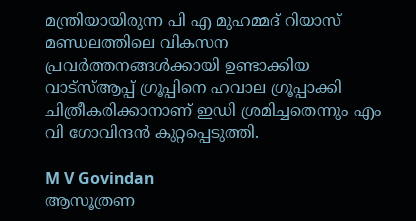മന്ത്രിയായിരുന്ന പി എ മുഹമ്മദ് റിയാസ് മണ്ഡലത്തിലെ വികസന പ്രവര്‍ത്തനങ്ങള്‍ക്കായി ഉണ്ടാക്കിയ വാട്‌സ്ആപ്പ് ഗ്രൂപ്പിനെ ഹവാല ഗ്രൂപ്പാക്കി ചിത്രീകരിക്കാനാണ് ഇഡി ശ്രമിച്ചതെന്നും എം വി ഗോവിന്ദന്‍ കുറ്റപ്പെടുത്തി.

M V Govindan
ആസൂത്രണ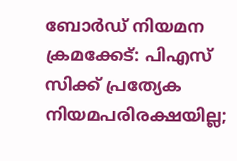ബോര്‍ഡ് നിയമന ക്രമക്കേട്: പിഎസ് സിക്ക് പ്രത്യേക നിയമപരിരക്ഷയില്ല;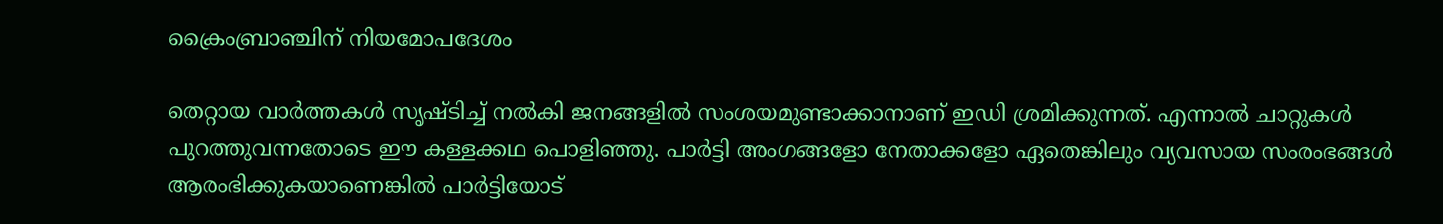ക്രൈംബ്രാഞ്ചിന് നിയമോപദേശം

തെറ്റായ വാര്‍ത്തകള്‍ സൃഷ്ടിച്ച് നല്‍കി ജനങ്ങളില്‍ സംശയമുണ്ടാക്കാനാണ് ഇഡി ശ്രമിക്കുന്നത്. എന്നാല്‍ ചാറ്റുകള്‍ പുറത്തുവന്നതോടെ ഈ കള്ളക്കഥ പൊളിഞ്ഞു. പാര്‍ട്ടി അംഗങ്ങളോ നേതാക്കളോ ഏതെങ്കിലും വ്യവസായ സംരംഭങ്ങള്‍ ആരംഭിക്കുകയാണെങ്കില്‍ പാര്‍ട്ടിയോട്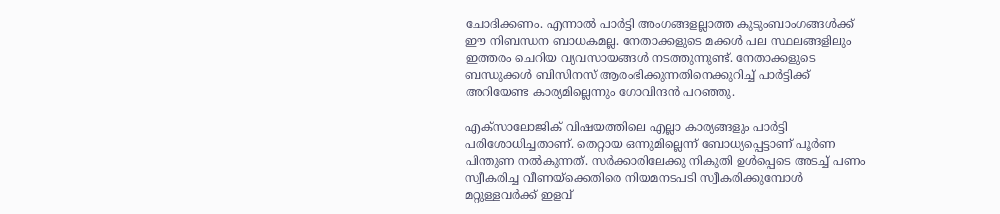ചോദിക്കണം. എന്നാല്‍ പാര്‍ട്ടി അംഗങ്ങളല്ലാത്ത കുടുംബാംഗങ്ങള്‍ക്ക് ഈ നിബന്ധന ബാധകമല്ല. നേതാക്കളുടെ മക്കള്‍ പല സ്ഥലങ്ങളിലും ഇത്തരം ചെറിയ വ്യവസായങ്ങള്‍ നടത്തുന്നുണ്ട്. നേതാക്കളുടെ ബന്ധുക്കള്‍ ബിസിനസ് ആരംഭിക്കുന്നതിനെക്കുറിച്ച് പാര്‍ട്ടിക്ക് അറിയേണ്ട കാര്യമില്ലെന്നും ഗോവിന്ദന്‍ പറഞ്ഞു.

എക്‌സാലോജിക് വിഷയത്തിലെ എല്ലാ കാര്യങ്ങളും പാര്‍ട്ടി പരിശോധിച്ചതാണ്. തെറ്റായ ഒന്നുമില്ലെന്ന് ബോധ്യപ്പെട്ടാണ് പൂര്‍ണ പിന്തുണ നല്‍കുന്നത്. സര്‍ക്കാരിലേക്കു നികുതി ഉള്‍പ്പെടെ അടച്ച് പണം സ്വീകരിച്ച വീണയ്ക്കെതിരെ നിയമനടപടി സ്വീകരിക്കുമ്പോള്‍ മറ്റുള്ളവര്‍ക്ക് ഇളവ്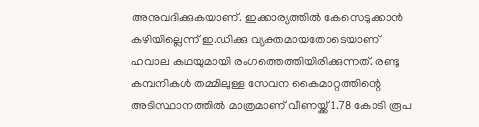അനുവദിക്കുകയാണ്. ഇക്കാര്യത്തില്‍ കേസെടുക്കാന്‍ കഴിയില്ലെന്ന് ഇ.ഡിക്കു വ്യക്തമായതോടെയാണ് ഹവാല കഥയുമായി രംഗത്തെത്തിയിരിക്കുന്നത്. രണ്ടു കമ്പനികള്‍ തമ്മിലുള്ള സേവന കൈമാറ്റത്തിന്റെ അടിസ്ഥാനത്തില്‍ മാത്രമാണ് വീണയ്ക്ക് 1.78 കോടി രൂപ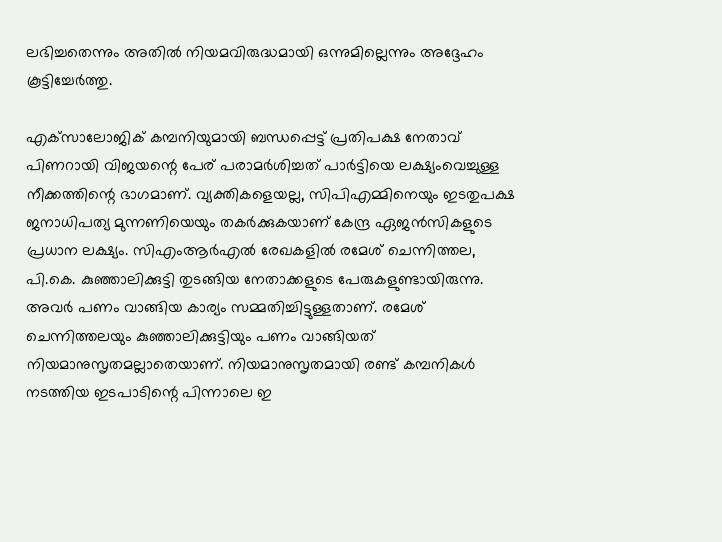ലഭിച്ചതെന്നും അതില്‍ നിയമവിരുദ്ധമായി ഒന്നുമില്ലെന്നും അദ്ദേഹം കൂട്ടിച്ചേര്‍ത്തു.

എക്‌സാലോജിക് കമ്പനിയുമായി ബന്ധപ്പെട്ട് പ്രതിപക്ഷ നേതാവ് പിണറായി വിജയന്റെ പേര് പരാമര്‍ശിച്ചത് പാര്‍ട്ടിയെ ലക്ഷ്യംവെച്ചുള്ള നീക്കത്തിന്റെ ഭാഗമാണ്. വ്യക്തികളെയല്ല, സിപിഎമ്മിനെയും ഇടതുപക്ഷ ജനാധിപത്യ മുന്നണിയെയും തകര്‍ക്കുകയാണ് കേന്ദ്ര ഏജന്‍സികളുടെ പ്രധാന ലക്ഷ്യം. സിഎംആര്‍എല്‍ രേഖകളില്‍ രമേശ് ചെന്നിത്തല, പി.കെ. കുഞ്ഞാലിക്കുട്ടി തുടങ്ങിയ നേതാക്കളുടെ പേരുകളുണ്ടായിരുന്നു. അവര്‍ പണം വാങ്ങിയ കാര്യം സമ്മതിച്ചിട്ടുള്ളതാണ്. രമേശ് ചെന്നിത്തലയും കുഞ്ഞാലിക്കുട്ടിയും പണം വാങ്ങിയത് നിയമാനുസൃതമല്ലാതെയാണ്. നിയമാനുസൃതമായി രണ്ട് കമ്പനികള്‍ നടത്തിയ ഇടപാടിന്റെ പിന്നാലെ ഇ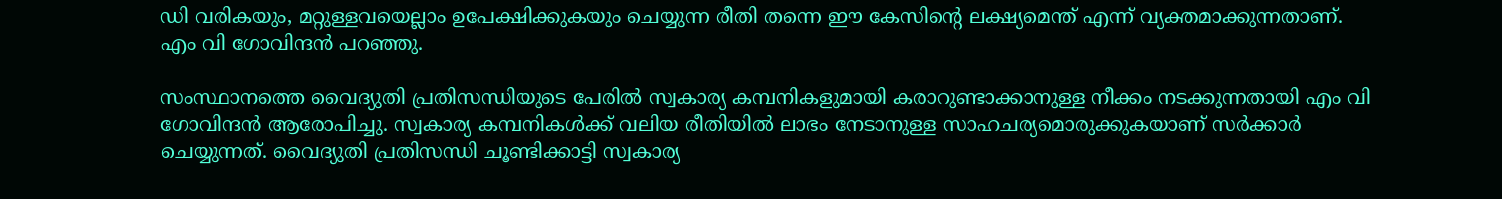ഡി വരികയും, മറ്റുള്ളവയെല്ലാം ഉപേക്ഷിക്കുകയും ചെയ്യുന്ന രീതി തന്നെ ഈ കേസിന്റെ ലക്ഷ്യമെന്ത് എന്ന് വ്യക്തമാക്കുന്നതാണ്. എം വി ഗോവിന്ദന്‍ പറഞ്ഞു.

സംസ്ഥാനത്തെ വൈദ്യുതി പ്രതിസന്ധിയുടെ പേരില്‍ സ്വകാര്യ കമ്പനികളുമായി കരാറുണ്ടാക്കാനുള്ള നീക്കം നടക്കുന്നതായി എം വി ഗോവിന്ദന്‍ ആരോപിച്ചു. സ്വകാര്യ കമ്പനികള്‍ക്ക് വലിയ രീതിയില്‍ ലാഭം നേടാനുള്ള സാഹചര്യമൊരുക്കുകയാണ് സര്‍ക്കാര്‍ ചെയ്യുന്നത്. വൈദ്യുതി പ്രതിസന്ധി ചൂണ്ടിക്കാട്ടി സ്വകാര്യ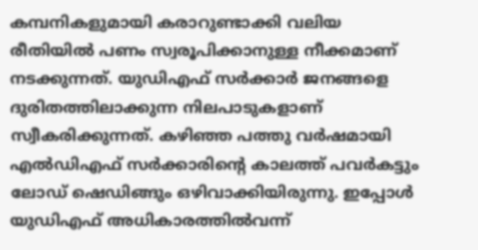കമ്പനികളുമായി കരാറുണ്ടാക്കി വലിയ രീതിയില്‍ പണം സ്വരൂപിക്കാനുള്ള നീക്കമാണ് നടക്കുന്നത്. യുഡിഎഫ് സര്‍ക്കാര്‍ ജനങ്ങളെ ദുരിതത്തിലാക്കുന്ന നിലപാടുകളാണ് സ്വീകരിക്കുന്നത്. കഴിഞ്ഞ പത്തു വര്‍ഷമായി എല്‍ഡിഎഫ് സര്‍ക്കാരിന്റെ കാലത്ത് പവര്‍കട്ടും ലോഡ് ഷെഡിങ്ങും ഒഴിവാക്കിയിരുന്നു. ഇപ്പോള്‍ യുഡിഎഫ് അധികാരത്തില്‍വന്ന്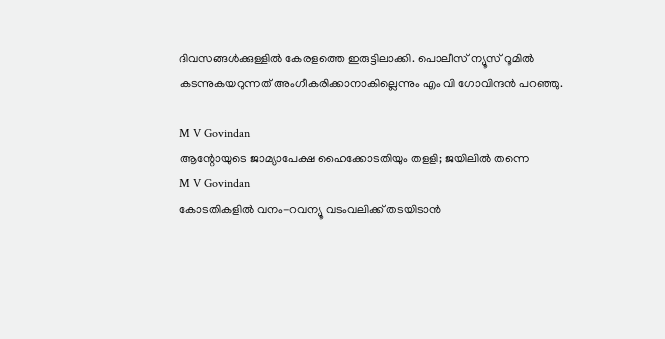ദിവസങ്ങള്‍ക്കുള്ളില്‍ കേരളത്തെ ഇരുട്ടിലാക്കി. പൊലീസ് ന്യൂസ് റൂമില്‍ കടന്നുകയറുന്നത് അംഗീകരിക്കാനാകില്ലെന്നും എം വി ഗോവിന്ദന്‍ പറഞ്ഞു.

M V Govindan
ആന്റോയുടെ ജാമ്യാപേക്ഷ ഹൈക്കോടതിയും തളളി; ജയിലില്‍ തന്നെ
M V Govindan
കോടതികളിൽ വനം-റവന്യൂ വടംവലിക്ക് തടയിടാൻ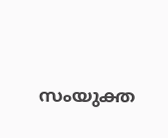സംയുക്ത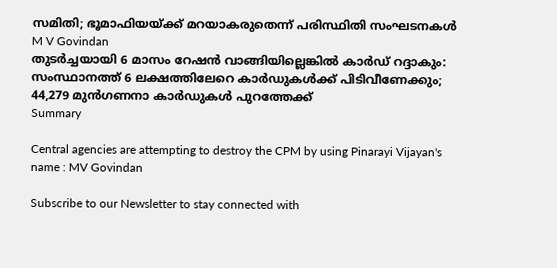സമിതി; ഭൂമാഫിയയ്ക്ക് മറയാകരുതെന്ന് പരിസ്ഥിതി സംഘടനകൾ
M V Govindan
തുടർച്ചയായി 6 മാസം റേഷൻ വാങ്ങിയില്ലെങ്കിൽ കാർഡ് റദ്ദാകും: സംസ്ഥാനത്ത് 6 ലക്ഷത്തിലേറെ കാർഡുകൾക്ക് പിടിവീണേക്കും; 44,279 മുൻഗണനാ കാർഡുകൾ പുറത്തേക്ക്
Summary

Central agencies are attempting to destroy the CPM by using Pinarayi Vijayan's name : MV Govindan

Subscribe to our Newsletter to stay connected with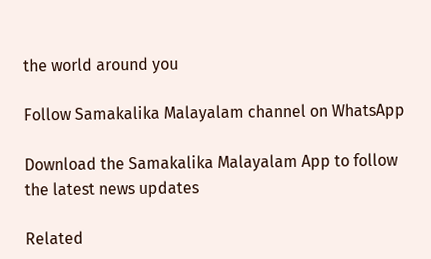the world around you

Follow Samakalika Malayalam channel on WhatsApp

Download the Samakalika Malayalam App to follow the latest news updates

Related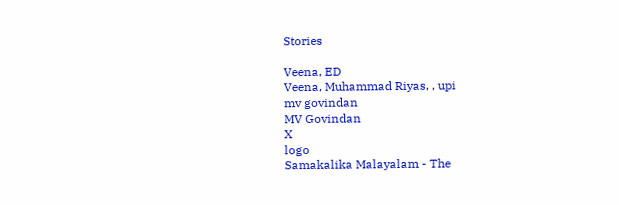Stories

Veena, ED
Veena, Muhammad Riyas, , upi
mv govindan
MV Govindan
X
logo
Samakalika Malayalam - The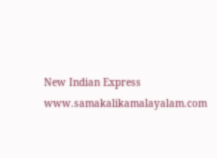New Indian Express
www.samakalikamalayalam.com